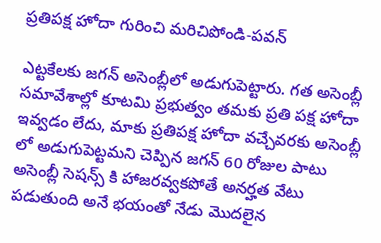ప్రతిపక్ష హోదా గురించి మరిచిపోండి-పవన్

ఎట్టకేలకు జగన్ అసెంబ్లీలో అడుగుపెట్టారు. గత అసెంబ్లీ సమావేశాల్లో కూటమి ప్రభుత్వం తమకు ప్రతి పక్ష హోదా ఇవ్వడం లేదు, మాకు ప్రతిపక్ష హోదా వచ్చేవరకు అసెంబ్లీ లో అడుగుపెట్టమని చెప్పిన జగన్ 60 రోజుల పాటు అసెంబ్లీ సెషన్స్ కి హాజరవ్వకపోతే అనర్హత వేటు పడుతుంది అనే భయంతో నేడు మొదలైన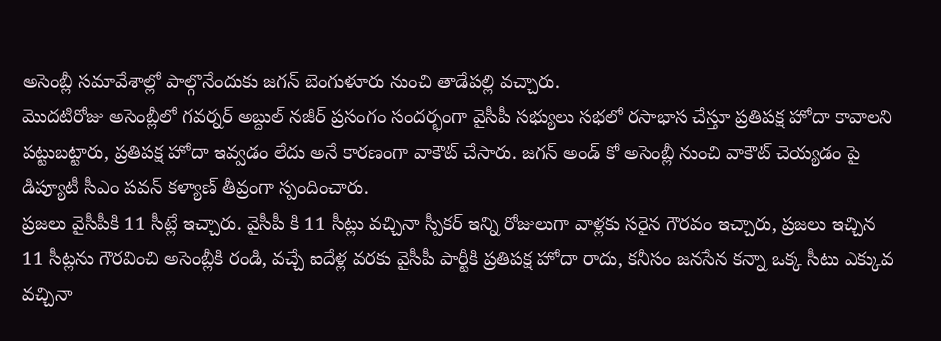అసెంబ్లీ సమావేశాల్లో పాల్గొనేందుకు జగన్ బెంగుళూరు నుంచి తాడేపల్లి వచ్చారు.
మొదటిరోజు అసెంబ్లీలో గవర్నర్ అబ్దుల్ నజీర్ ప్రసంగం సందర్భంగా వైసీపీ సభ్యులు సభలో రసాభాస చేస్తూ ప్రతిపక్ష హోదా కావాలని పట్టుబట్టారు, ప్రతిపక్ష హోదా ఇవ్వడం లేదు అనే కారణంగా వాకౌట్ చేసారు. జగన్ అండ్ కో అసెంబ్లీ నుంచి వాకౌట్ చెయ్యడం పై డిప్యూటీ సీఎం పవన్ కళ్యాణ్ తీవ్రంగా స్పందించారు.
ప్రజలు వైసీపీకి 11 సీట్లే ఇచ్చారు. వైసీపీ కి 11 సీట్లు వచ్చినా స్పీకర్ ఇన్ని రోజులుగా వాళ్లకు సరైన గౌరవం ఇచ్చారు, ప్రజలు ఇచ్చిన 11 సీట్లను గౌరవించి అసెంబ్లీకి రండి, వచ్చే ఐదేళ్ల వరకు వైసీపీ పార్టీకి ప్రతిపక్ష హోదా రాదు, కనీసం జనసేన కన్నా ఒక్క సీటు ఎక్కువ వచ్చినా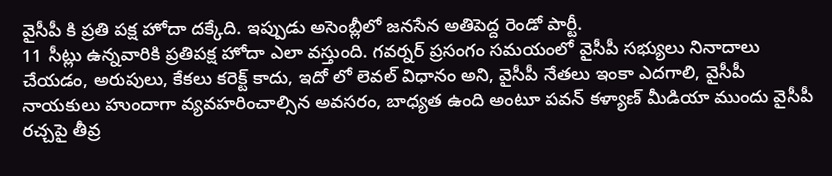వైసీపీ కి ప్రతి పక్ష హోదా దక్కేది. ఇప్పుడు అసెంబ్లీలో జనసేన అతిపెద్ద రెండో పార్టీ.
11 సీట్లు ఉన్నవారికి ప్రతిపక్ష హోదా ఎలా వస్తుంది. గవర్నర్ ప్రసంగం సమయంలో వైసీపీ సభ్యులు నినాదాలు చేయడం, అరుపులు, కేకలు కరెక్ట్ కాదు, ఇదో లో లెవల్ విధానం అని, వైసీపీ నేతలు ఇంకా ఎదగాలి, వైసీపీ నాయకులు హుందాగా వ్యవహరించాల్సిన అవసరం, బాధ్యత ఉంది అంటూ పవన్ కళ్యాణ్ మీడియా ముందు వైసీపీ రచ్చపై తీవ్ర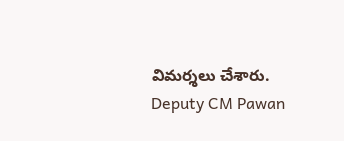విమర్శలు చేశారు.
Deputy CM Pawan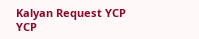Kalyan Request YCP
YCP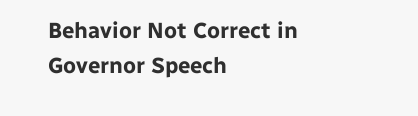Behavior Not Correct in Governor Speech